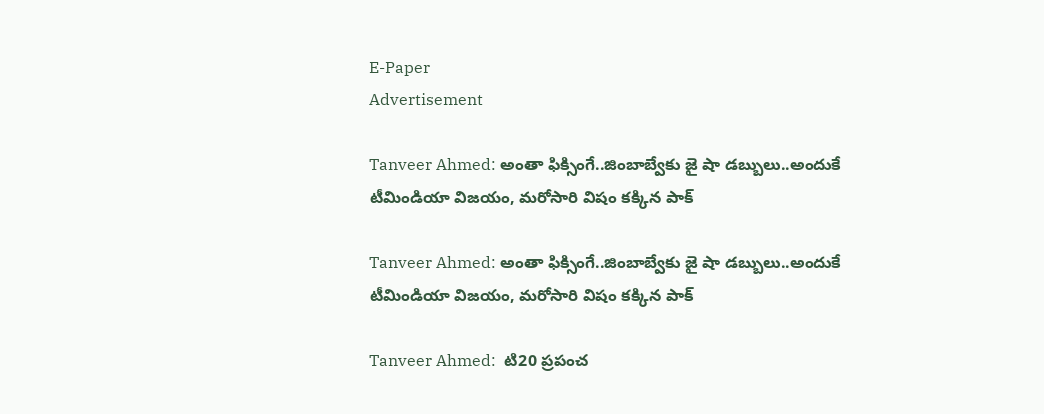E-Paper
Advertisement

Tanveer Ahmed: అంతా ఫిక్సింగే..జింబాబ్వేకు జై షా డ‌బ్బులు..అందుకే టీమిండియా విజ‌యం, మ‌రోసారి విషం క‌క్కిన పాక్‌

Tanveer Ahmed: అంతా ఫిక్సింగే..జింబాబ్వేకు జై షా డ‌బ్బులు..అందుకే టీమిండియా విజ‌యం, మ‌రోసారి విషం క‌క్కిన పాక్‌

Tanveer Ahmed:  టి20 ప్రపంచ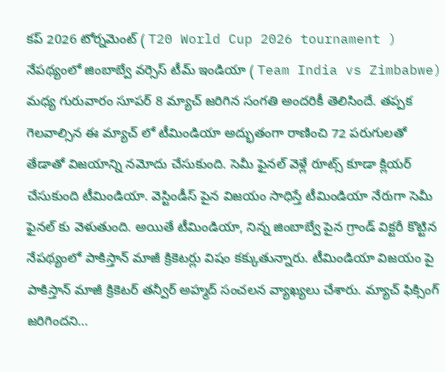కప్ 2026 టోర్నమెంట్ ( T20 World Cup 2026 tournament ) నేపథ్యంలో జింబాబ్వే వర్సెస్ టీమ్ ఇండియా ( Team India vs Zimbabwe) మధ్య గురువారం సూపర్ 8 మ్యాచ్ జరిగిన సంగతి అందరికీ తెలిసిందే. తప్పక గెలవాల్సిన ఈ మ్యాచ్ లో టీమిండియా అద్భుతంగా రాణించి 72 ప‌రుగుల‌తో తేడాతో విజయాన్ని నమోదు చేసుకుంది. సెమీ ఫైనల్ వెళ్లే రూట్స్ కూడా క్లియర్ చేసుకుంది టీమిండియా. వెస్టిండీస్ పైన విజయం సాధిస్తే టీమిండియా నేరుగా సెమీ ఫైనల్ కు వెళుతుంది. అయితే టీమిండియా, నిన్న జింబాబ్వే పైన గ్రాండ్ విక్టరీ కొట్టిన నేపథ్యంలో పాకిస్తాన్ మాజీ క్రికెటర్లు విషం కక్కుతున్నారు. టీమిండియా విజయం పై పాకిస్తాన్ మాజీ క్రికెటర్ తన్వీర్ అహ్మద్ సంచలన వ్యాఖ్యలు చేశారు. మ్యాచ్ ఫిక్సింగ్ జరిగిందని…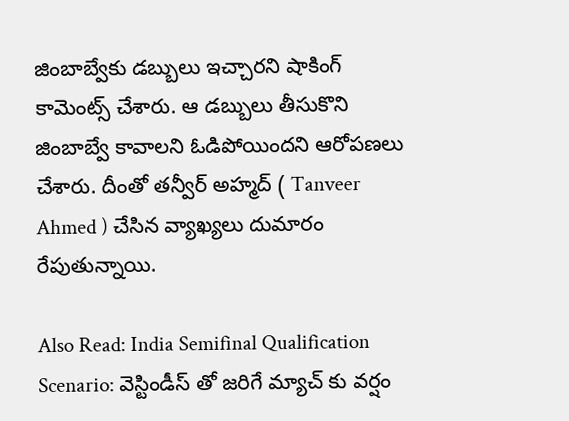జింబాబ్వేకు డబ్బులు ఇచ్చారని షాకింగ్ కామెంట్స్ చేశారు. ఆ డబ్బులు తీసుకొని జింబాబ్వే కావాలని ఓడిపోయిందని ఆరోపణలు చేశారు. దీంతో తన్వీర్ అహ్మద్ ( Tanveer Ahmed ) చేసిన వ్యాఖ్యలు దుమారం రేపుతున్నాయి.

Also Read: India Semifinal Qualification Scenario: వెస్టిండీస్ తో జ‌రిగే మ్యాచ్ కు వ‌ర్షం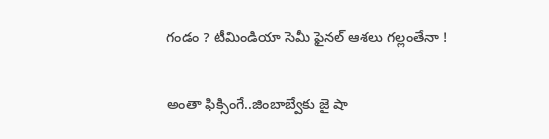గండం ? టీమిండియా సెమీ ఫైన‌ల్ ఆశ‌లు గ‌ల్లంతేనా !

అంతా ఫిక్సింగే..జింబాబ్వేకు జై షా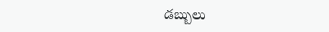డ‌బ్బులు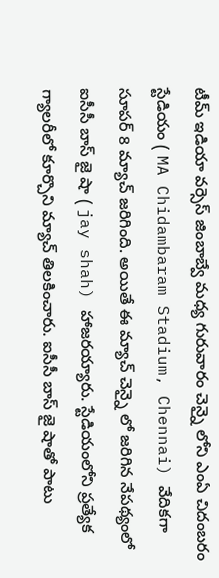టీమ్ ఇడియా వర్సెస్ జింబాబ్వే మధ్య గురువారం చెన్నై లోని ఎంఏ చిదంబరం స్టేడియం ( MA Chidambaram Stadium, Chennai) వేదికగా సూపర్ 8 మ్యాచ్ జరిగింది. అయితే ఈ మ్యాచ్ చెన్నై లో జరిగిన నేపథ్యంలో ఐసీసీ బాస్ జై షా ( jay shah) హాజరయ్యారు. స్టేడియంలోని ప్రత్యేక గ్యాలరీలో కూర్చొని మ్యాచ్ తిలకించారు. ఐసీసీ బాస్ జై షాతో పాటు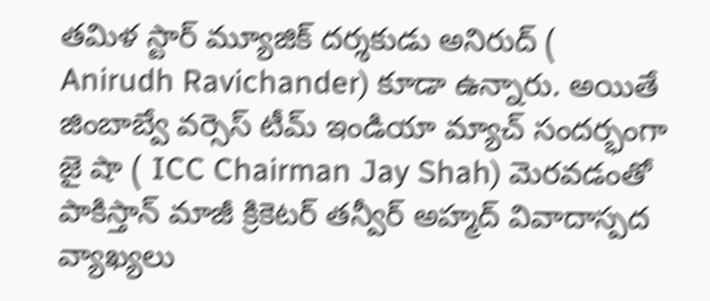తమిళ స్టార్ మ్యూజిక్ దర్శకుడు అనిరుద్ ( Anirudh Ravichander) కూడా ఉన్నారు. అయితే జింబాబ్వే వర్సెస్ టీమ్ ఇండియా మ్యాచ్ సందర్భంగా జై షా ( ICC Chairman Jay Shah) మెరవడంతో పాకిస్తాన్ మాజీ క్రికెటర్ తన్వీర్ అహ్మద్ వివాదాస్పద వ్యాఖ్యలు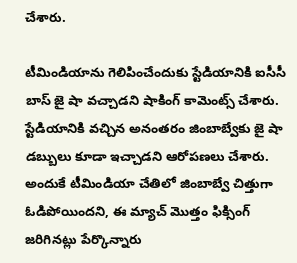చేశారు.

టీమిండియాను గెలిపించేందుకు స్టేడియానికి ఐసీసీ బాస్ జై షా వచ్చాడని షాకింగ్ కామెంట్స్ చేశారు. స్టేడియానికి వచ్చిన అనంతరం జింబాబ్వేకు జై షా డబ్బులు కూడా ఇచ్చాడని ఆరోపణలు చేశారు. అందుకే టీమిండియా చేతిలో జింబాబ్వే చిత్తుగా ఓడిపోయిందని, ఈ మ్యాచ్ మొత్తం ఫిక్సింగ్ జరిగినట్లు పేర్కొన్నారు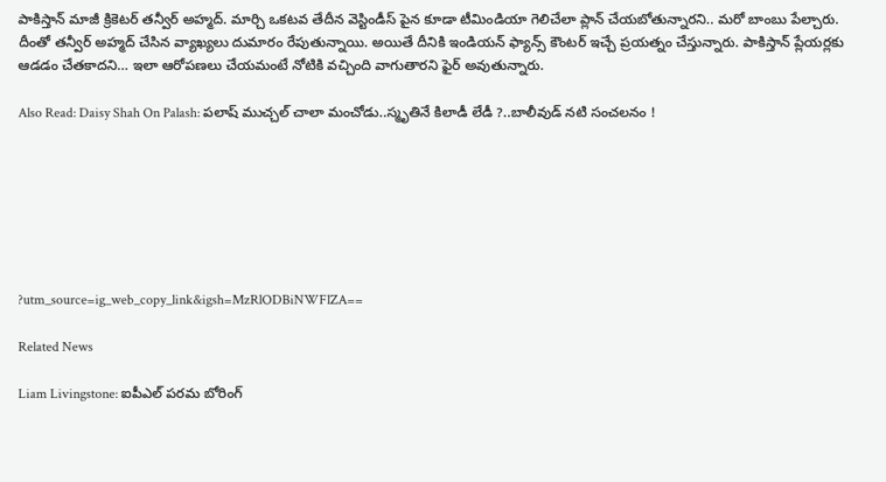పాకిస్తాన్ మాజీ క్రికెటర్ తన్వీర్ అహ్మద్. మార్చి ఒకటవ తేదీన వెస్టిండీస్ పైన కూడా టీమిండియా గెలిచేలా ప్లాన్ చేయబోతున్నారని.. మరో బాంబు పేల్చారు. దీంతో తన్వీర్ అహ్మద్ చేసిన వ్యాఖ్యలు దుమారం రేపుతున్నాయి. అయితే దీనికి ఇండియన్ ఫ్యాన్స్ కౌంటర్ ఇచ్చే ప్రయత్నం చేస్తున్నారు. పాకిస్తాన్ ప్లేయర్లకు ఆడడం చేతకాదని… ఇలా ఆరోపణలు చేయమంటే నోటికి వచ్చింది వాగుతారని ఫైర్ అవుతున్నారు.

Also Read: Daisy Shah On Palash: పలాష్ ముచ్చల్ చాలా మంచోడు..స్మృతినే కిలాడీ లేడీ ?..బాలీవుడ్ నటి సంచ‌ల‌నం !







?utm_source=ig_web_copy_link&igsh=MzRlODBiNWFlZA==

Related News

Liam Livingstone: ఐపీఎల్ ప‌ర‌మ బోరింగ్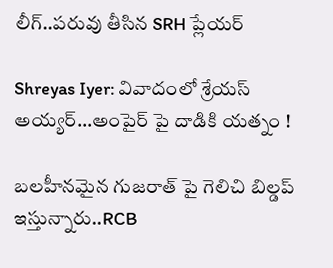లీగ్..ప‌రువు తీసిన‌ SRH ప్లేయర్‌

Shreyas Iyer: వివాదంలో శ్రేయస్ అయ్య‌ర్‌…అంపైర్ పై దాడికి య‌త్నం !

బ‌ల‌హీనమైన గుజ‌రాత్ పై గెలిచి బిల్డ‌ప్ ఇస్తున్నారు..RCB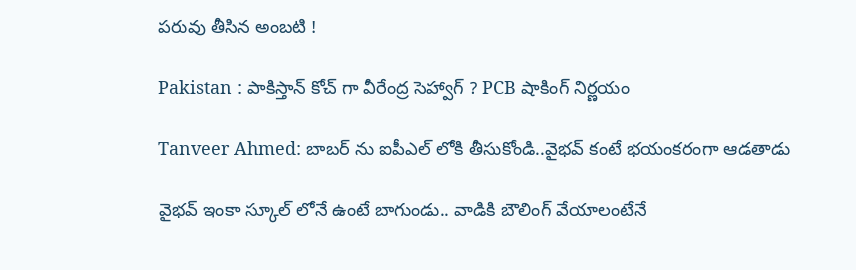ప‌రువు తీసిన అంబ‌టి !

Pakistan : పాకిస్తాన్ కోచ్ గా వీరేంద్ర సెహ్వాగ్ ? PCB షాకింగ్ నిర్ణ‌యం

Tanveer Ahmed: బాబ‌ర్ ను ఐపీఎల్ లోకి తీసుకోండి..వైభ‌వ్ కంటే భ‌యంక‌రంగా ఆడ‌తాడు

వైభ‌వ్ ఇంకా స్కూల్ లోనే ఉంటే బాగుండు.. వాడికి బౌలింగ్ వేయాలంటేనే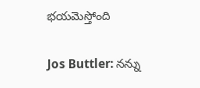భ‌య‌మెస్తోంది

Jos Buttler: న‌న్ను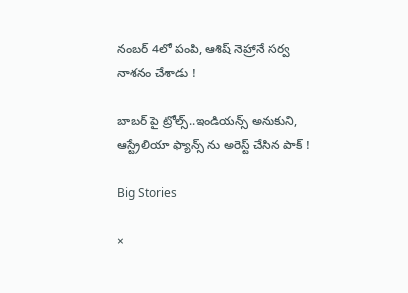నంబ‌ర్ 4లో పంపి, ఆశిష్ నెహ్రానే స‌ర్వ నాశ‌నం చేశాడు !

బాబ‌ర్ పై ట్రోల్స్‌..ఇండియ‌న్స్ అనుకుని, ఆస్ట్రేలియా ఫ్యాన్స్ ను అరెస్ట్ చేసిన పాక్ !

Big Stories

×